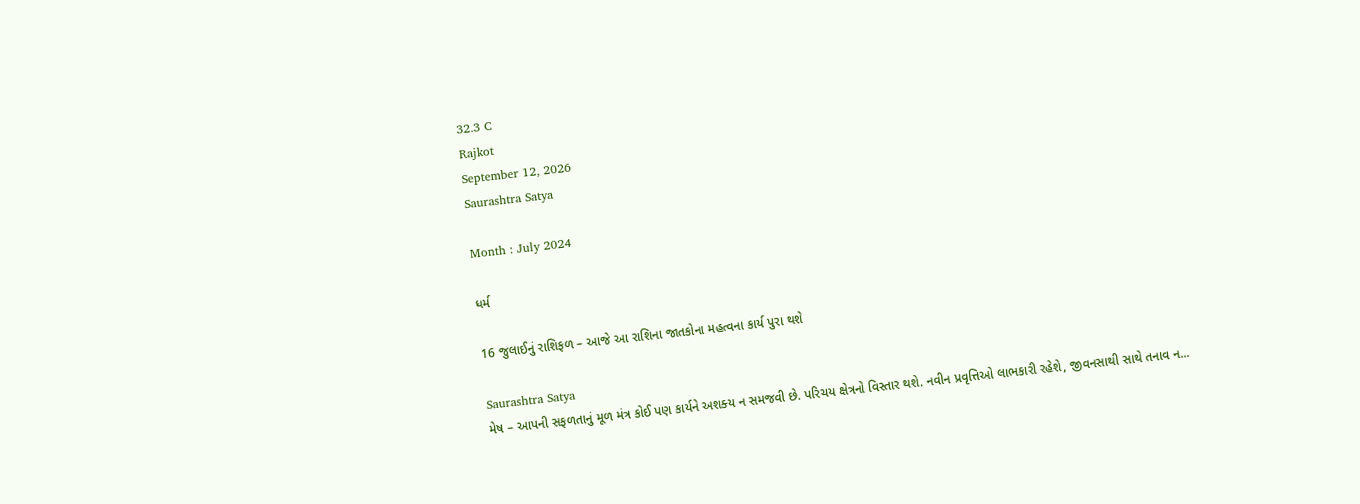32.3 C
Rajkot
September 12, 2026
Saurashtra Satya

Month : July 2024

ધર્મ

16 જુલાઈનું રાશિફળ – આજે આ રાશિના જાતકોના મહત્વના કાર્ય પુરા થશે

Saurashtra Satya
મેષ – આપની સફળતાનું મૂળ મંત્ર કોઈ પણ કાર્યને અશક્‍ય ન સમજવી છે. પરિચય ક્ષેત્રનો વિસ્‍તાર થશે. નવીન પ્રવૃત્તિઓ લાભકારી રહેશે, જીવનસાથી સાથે તનાવ ન...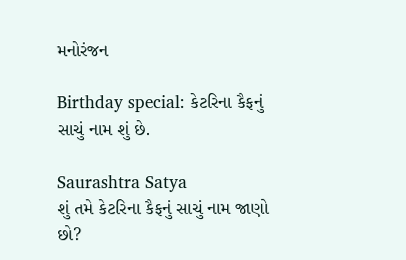મનોરંજન

Birthday special: કેટરિના કૈફનું સાચું નામ શું છે.

Saurashtra Satya
શું તમે કેટરિના કૈફનું સાચું નામ જાણો છો?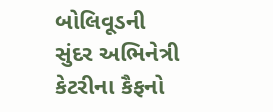બોલિવૂડની સુંદર અભિનેત્રી કેટરીના કૈફનો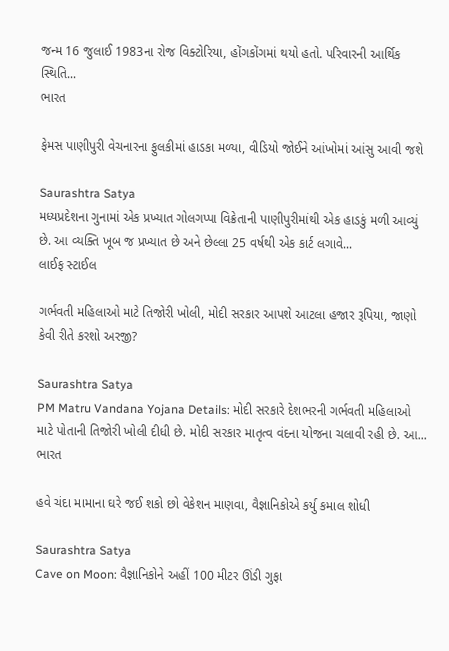જન્મ 16 જુલાઈ 1983ના રોજ વિક્ટોરિયા, હોંગકોંગમાં થયો હતો. પરિવારની આર્થિક સ્થિતિ...
ભારત

ફેમસ પાણીપુરી વેચનારના ફુલકીમાં હાડકા મળ્યા, વીડિયો જોઈને આંખોમાં આંસુ આવી જશે

Saurashtra Satya
મધ્યપ્રદેશના ગુનામાં એક પ્રખ્યાત ગોલગપ્પા વિક્રેતાની પાણીપુરીમાંથી એક હાડકું મળી આવ્યું છે. આ વ્યક્તિ ખૂબ જ પ્રખ્યાત છે અને છેલ્લા 25 વર્ષથી એક કાર્ટ લગાવે...
લાઈફ સ્ટાઈલ

ગર્ભવતી મહિલાઓ માટે તિજોરી ખોલી, મોદી સરકાર આપશે આટલા હજાર રૂપિયા, જાણો કેવી રીતે કરશો અરજી?

Saurashtra Satya
PM Matru Vandana Yojana Details: મોદી સરકારે દેશભરની ગર્ભવતી મહિલાઓ માટે પોતાની તિજોરી ખોલી દીધી છે. મોદી સરકાર માતૃત્વ વંદના યોજના ચલાવી રહી છે. આ...
ભારત

હવે ચંદા મામાના ઘરે જઈ શકો છો વેકેશન માણવા, વૈજ્ઞાનિકોએ કર્યુ કમાલ શોધી

Saurashtra Satya
Cave on Moon: વૈજ્ઞાનિકોને અહીં 100 મીટર ઊંડી ગુફા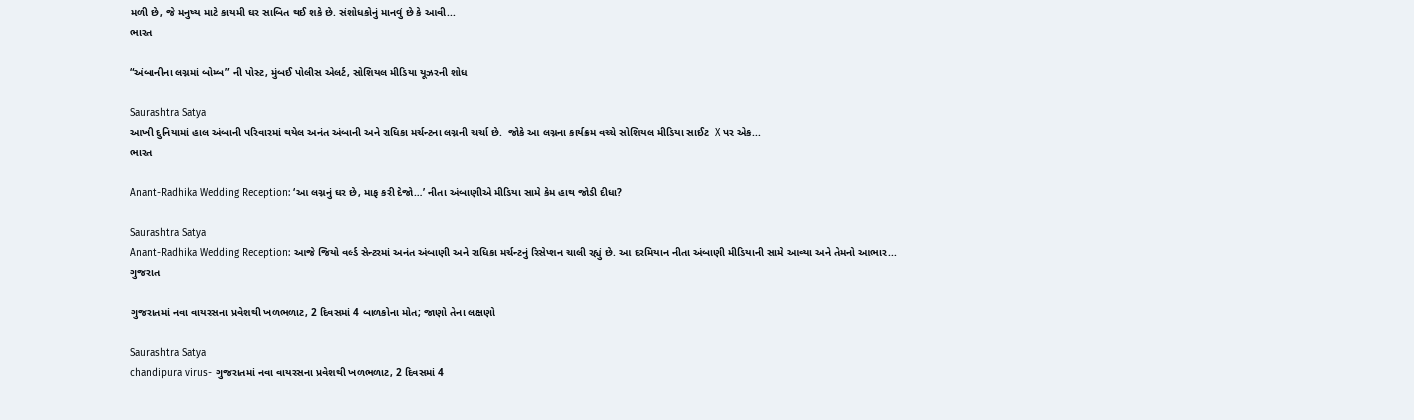મળી છે, જે મનુષ્ય માટે કાયમી ઘર સાબિત થઈ શકે છે. સંશોધકોનું માનવું છે કે આવી...
ભારત

“અંબાનીના લગ્નમાં બોમ્બ” ની પોસ્ટ, મુંબઈ પોલીસ એલર્ટ, સોશિયલ મીડિયા યૂઝરની શોધ

Saurashtra Satya
આખી દુનિયામાં હાલ અંબાની પરિવારમાં થયેલ અનંત અંબાની અને રાધિકા મર્ચન્ટના લગ્નની ચર્ચા છે.  જોકે આ લગ્નના કાર્યક્રમ વચ્ચે સોશિયલ મીડિયા સાઈટ  X પર એક...
ભારત

Anant-Radhika Wedding Reception: ‘આ લગ્નનું ઘર છે, માફ કરી દેજો…’ નીતા અંબાણીએ મીડિયા સામે કેમ હાથ જોડી દીધા?

Saurashtra Satya
Anant-Radhika Wedding Reception: આજે જિયો વર્લ્ડ સેન્ટરમાં અનંત અંબાણી અને રાધિકા મર્ચન્ટનું રિસેપ્શન ચાલી રહ્યું છે. આ દરમિયાન નીતા અંબાણી મીડિયાની સામે આવ્યા અને તેમનો આભાર...
ગુજરાત

ગુજરાતમાં નવા વાયરસના પ્રવેશથી ખળભળાટ, 2 દિવસમાં 4 બાળકોના મોત; જાણો તેના લક્ષણો

Saurashtra Satya
chandipura virus- ગુજરાતમાં નવા વાયરસના પ્રવેશથી ખળભળાટ, 2 દિવસમાં 4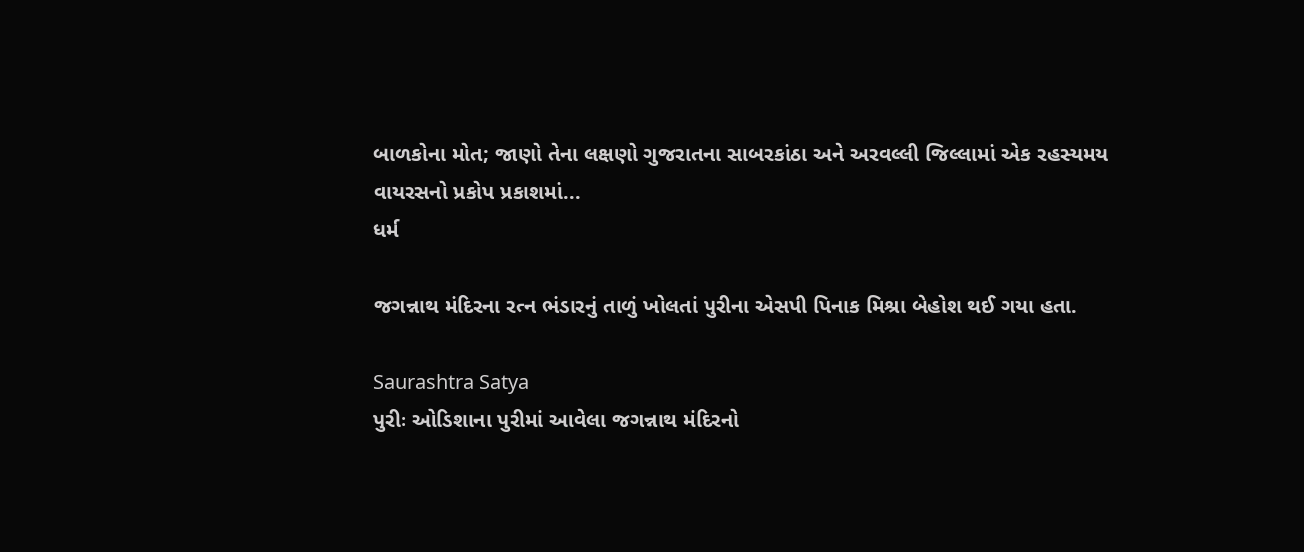બાળકોના મોત; જાણો તેના લક્ષણો ગુજરાતના સાબરકાંઠા અને અરવલ્લી જિલ્લામાં એક રહસ્યમય વાયરસનો પ્રકોપ પ્રકાશમાં...
ધર્મ

જગન્નાથ મંદિરના રત્ન ભંડારનું તાળું ખોલતાં પુરીના એસપી પિનાક મિશ્રા બેહોશ થઈ ગયા હતા.

Saurashtra Satya
પુરીઃ ઓડિશાના પુરીમાં આવેલા જગન્નાથ મંદિરનો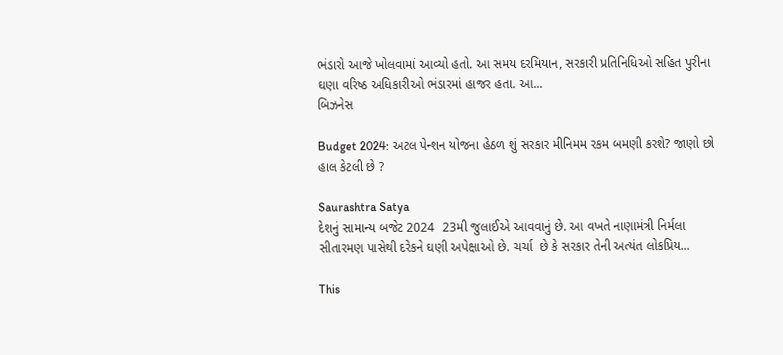ભંડારો આજે ખોલવામાં આવ્યો હતો. આ સમય દરમિયાન, સરકારી પ્રતિનિધિઓ સહિત પુરીના ઘણા વરિષ્ઠ અધિકારીઓ ભંડારમાં હાજર હતા. આ...
બિઝનેસ

Budget 2024: અટલ પેન્શન યોજના હેઠળ શું સરકાર મીનિમમ રકમ બમણી કરશે? જાણો છો હાલ કેટલી છે ?

Saurashtra Satya
દેશનું સામાન્ય બજેટ 2024  23મી જુલાઈએ આવવાનું છે. આ વખતે નાણામંત્રી નિર્મલા સીતારમણ પાસેથી દરેકને ઘણી અપેક્ષાઓ છે. ચર્ચા  છે કે સરકાર તેની અત્યંત લોકપ્રિય...

This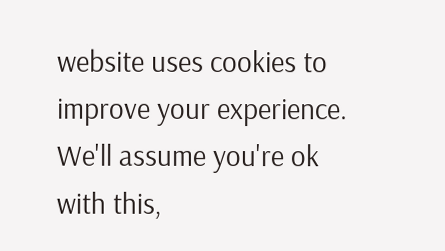website uses cookies to improve your experience. We'll assume you're ok with this,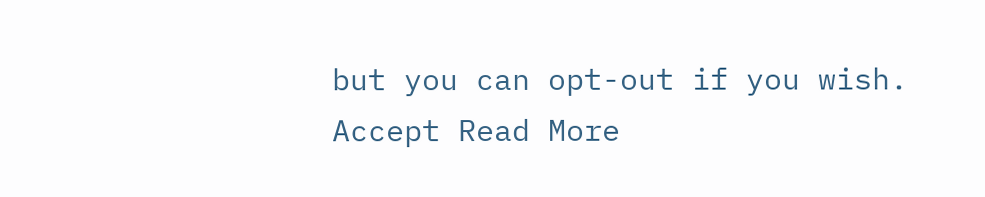but you can opt-out if you wish. Accept Read More